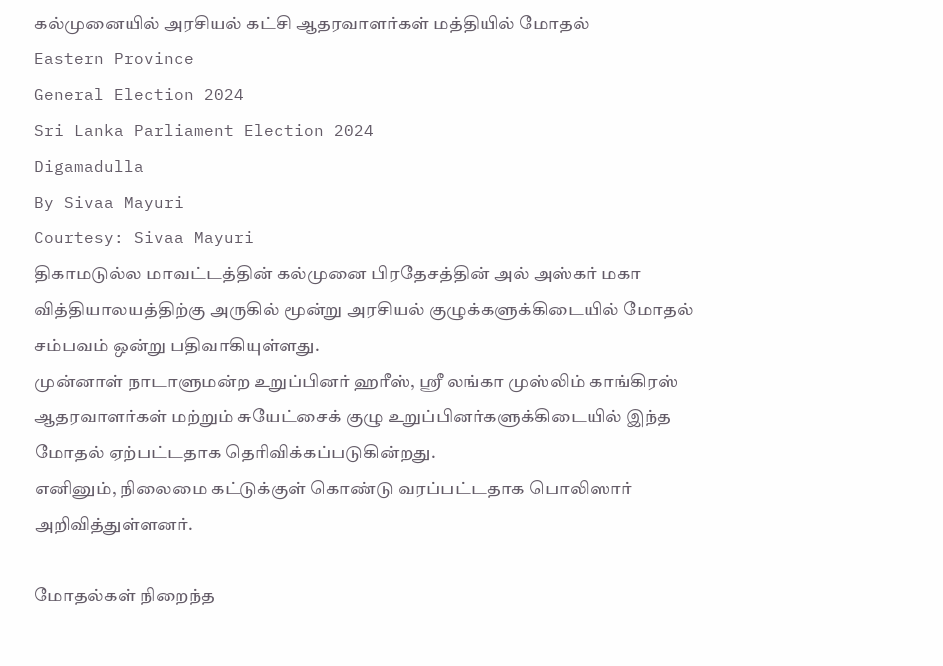கல்முனையில் அரசியல் கட்சி ஆதரவாளர்கள் மத்தியில் மோதல்
Eastern Province
General Election 2024
Sri Lanka Parliament Election 2024
Digamadulla
By Sivaa Mayuri
Courtesy: Sivaa Mayuri
திகாமடுல்ல மாவட்டத்தின் கல்முனை பிரதேசத்தின் அல் அஸ்கர் மகா வித்தியாலயத்திற்கு அருகில் மூன்று அரசியல் குழுக்களுக்கிடையில் மோதல் சம்பவம் ஒன்று பதிவாகியுள்ளது.
முன்னாள் நாடாளுமன்ற உறுப்பினர் ஹரீஸ், ஸ்ரீ லங்கா முஸ்லிம் காங்கிரஸ் ஆதரவாளர்கள் மற்றும் சுயேட்சைக் குழு உறுப்பினர்களுக்கிடையில் இந்த மோதல் ஏற்பட்டதாக தெரிவிக்கப்படுகின்றது.
எனினும், நிலைமை கட்டுக்குள் கொண்டு வரப்பட்டதாக பொலிஸார் அறிவித்துள்ளனர்.

மோதல்கள் நிறைந்த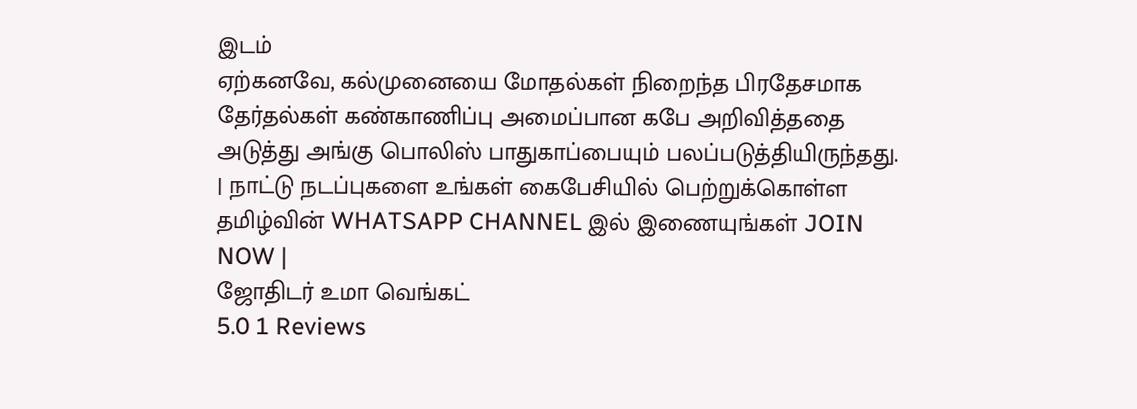இடம்
ஏற்கனவே, கல்முனையை மோதல்கள் நிறைந்த பிரதேசமாக தேர்தல்கள் கண்காணிப்பு அமைப்பான கபே அறிவித்ததை அடுத்து அங்கு பொலிஸ் பாதுகாப்பையும் பலப்படுத்தியிருந்தது.
| நாட்டு நடப்புகளை உங்கள் கைபேசியில் பெற்றுக்கொள்ள தமிழ்வின் WHATSAPP CHANNEL இல் இணையுங்கள் JOIN NOW |
ஜோதிடர் உமா வெங்கட்
5.0 1 Reviews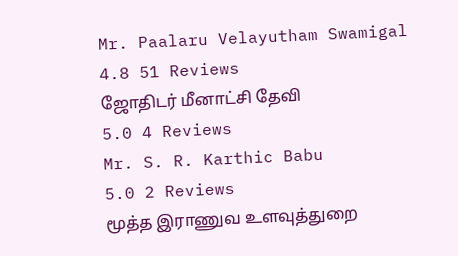Mr. Paalaru Velayutham Swamigal
4.8 51 Reviews
ஜோதிடர் மீனாட்சி தேவி
5.0 4 Reviews
Mr. S. R. Karthic Babu
5.0 2 Reviews
மூத்த இராணுவ உளவுத்துறை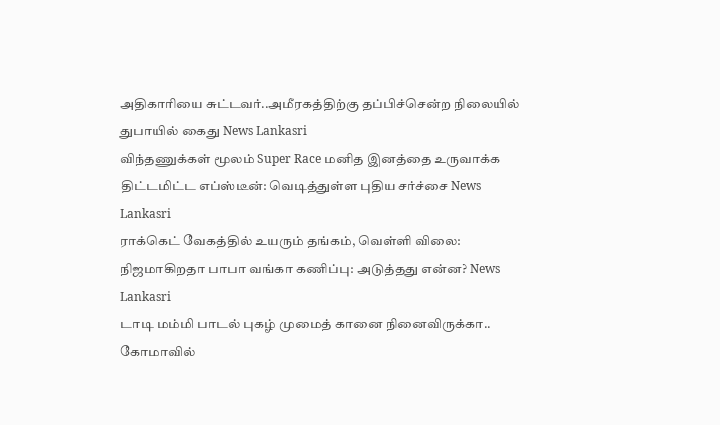அதிகாரியை சுட்டவர்..அமீரகத்திற்கு தப்பிச்சென்ற நிலையில் துபாயில் கைது News Lankasri
விந்தணுக்கள் மூலம் Super Race மனித இனத்தை உருவாக்க திட்டமிட்ட எப்ஸ்டீன்: வெடித்துள்ள புதிய சர்ச்சை News Lankasri
ராக்கெட் வேகத்தில் உயரும் தங்கம், வெள்ளி விலை: நிஜமாகிறதா பாபா வங்கா கணிப்பு: அடுத்தது என்ன? News Lankasri
டாடி மம்மி பாடல் புகழ் முமைத் கானை நினைவிருக்கா.. கோமாவில்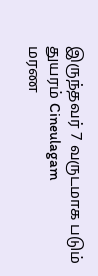இருந்தவர் 7 வருடமாக படும் துயரம் Cineulagam
மரண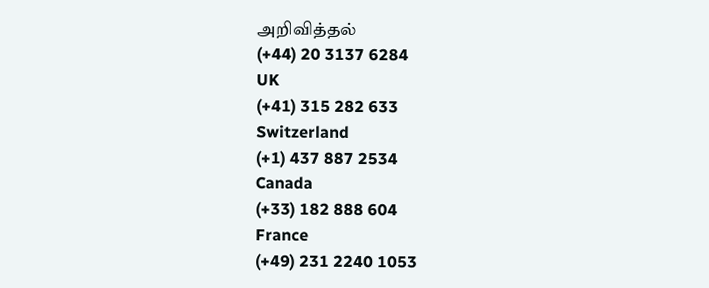அறிவித்தல்
(+44) 20 3137 6284
UK
(+41) 315 282 633
Switzerland
(+1) 437 887 2534
Canada
(+33) 182 888 604
France
(+49) 231 2240 1053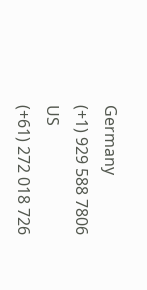Germany
(+1) 929 588 7806
US
(+61) 272 018 726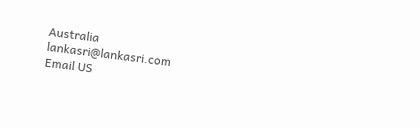Australia
lankasri@lankasri.com
Email US